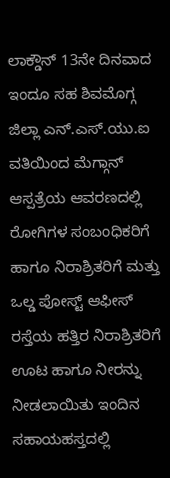ಲಾಕ್ಡೌನ್ 13ನೇ ದಿನವಾದ ಇಂದೂ ಸಹ ಶಿವಮೊಗ್ಗ ಜಿಲ್ಲಾ ಎನ್.ಎಸ್.ಯು.ಐ ವತಿಯಿಂದ ಮೆಗ್ಗಾನ್ ಆಸ್ಪತ್ರೆಯ ಆವರಣದಲ್ಲಿ ರೋಗಿಗಳ ಸಂಬಂಧಿಕರಿಗೆ ಹಾಗೂ ನಿರಾಶ್ರಿತರಿಗೆ ಮತ್ತು ಒಲ್ಡ ಪೋಸ್ಟ್ ಆಫೀಸ್ ರಸ್ತೆಯ ಹತ್ತಿರ ನಿರಾಶ್ರಿತರಿಗೆ ಊಟ ಹಾಗೂ ನೀರನ್ನು ನೀಡಲಾಯಿತು ಇಂದಿನ ಸಹಾಯಹಸ್ತದಲ್ಲಿ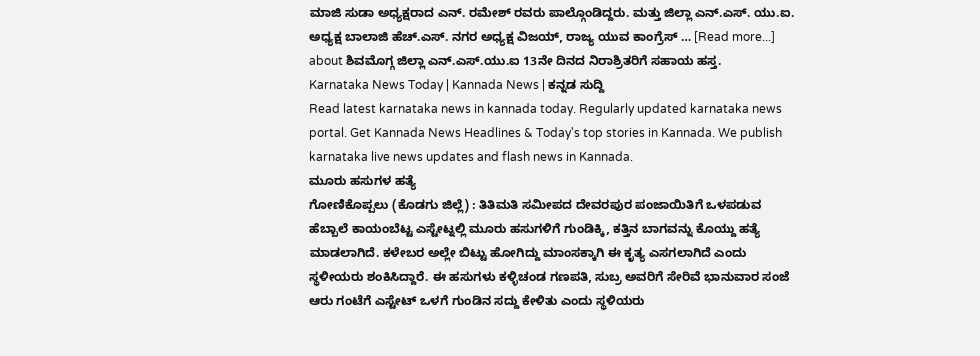ಮಾಜಿ ಸುಡಾ ಅಧ್ಯಕ್ಷರಾದ ಎನ್. ರಮೇಶ್ ರವರು ಪಾಲ್ಗೊಂಡಿದ್ದರು. ಮತ್ತು ಜಿಲ್ಲಾ ಎನ್.ಎಸ್. ಯು.ಐ. ಅಧ್ಯಕ್ಷ ಬಾಲಾಜಿ ಹೆಚ್.ಎಸ್. ನಗರ ಅಧ್ಯಕ್ಷ ವಿಜಯ್, ರಾಜ್ಯ ಯುವ ಕಾಂಗ್ರೆಸ್ … [Read more...] about ಶಿವಮೊಗ್ಗ ಜಿಲ್ಲಾ ಎನ್.ಎಸ್.ಯು.ಐ 13ನೇ ದಿನದ ನಿರಾಶ್ರಿತರಿಗೆ ಸಹಾಯ ಹಸ್ತ.
Karnataka News Today | Kannada News | ಕನ್ನಡ ಸುದ್ದಿ
Read latest karnataka news in kannada today. Regularly updated karnataka news portal. Get Kannada News Headlines & Today's top stories in Kannada. We publish karnataka live news updates and flash news in Kannada.
ಮೂರು ಹಸುಗಳ ಹತ್ಯೆ
ಗೋಣಿಕೊಪ್ಪಲು (ಕೊಡಗು ಜಿಲ್ಲೆ) : ತಿತಿಮತಿ ಸಮೀಪದ ದೇವರಪುರ ಪಂಜಾಯಿತಿಗೆ ಒಳಪಡುವ ಹೆಬ್ಬಾಲೆ ಕಾಯಂಬೆಟ್ಟ ಎಸ್ಟೇಟ್ನಲ್ಲಿ ಮೂರು ಹಸುಗಳಿಗೆ ಗುಂಡಿಕ್ಕಿ, ಕತ್ತಿನ ಬಾಗವನ್ನು ಕೊಯ್ದು ಹತ್ಯೆ ಮಾಡಲಾಗಿದೆ. ಕಳೇಬರ ಅಲ್ಲೇ ಬಿಟ್ಟು ಹೋಗಿದ್ದು ಮಾಂಸಕ್ಕಾಗಿ ಈ ಕೃತ್ಯ ಎಸಗಲಾಗಿದೆ ಎಂದು ಸ್ಥಳೀಯರು ಶಂಕಿಸಿದ್ದಾರೆ. ಈ ಹಸುಗಳು ಕಳ್ಳಿಚಂಡ ಗಣಪತಿ, ಸುಬ್ರ ಅವರಿಗೆ ಸೇರಿವೆ ಭಾನುವಾರ ಸಂಜೆ ಆರು ಗಂಟೆಗೆ ಎಸ್ಟೇಟ್ ಒಳಗೆ ಗುಂಡಿನ ಸದ್ದು ಕೇಳಿತು ಎಂದು ಸ್ಥಳಿಯರು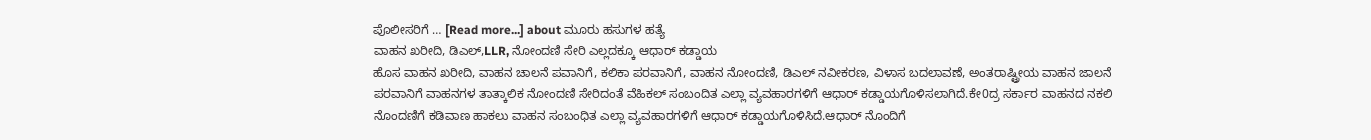ಪೊಲೀಸರಿಗೆ … [Read more...] about ಮೂರು ಹಸುಗಳ ಹತ್ಯೆ
ವಾಹನ ಖರೀದಿ, ಡಿಎಲ್,LLR, ನೋಂದಣಿ ಸೇರಿ ಎಲ್ಲದಕ್ಕೂ ಆಧಾರ್ ಕಡ್ಡಾಯ
ಹೊಸ ವಾಹನ ಖರೀದಿ, ವಾಹನ ಚಾಲನೆ ಪವಾನಿಗೆ, ಕಲಿಕಾ ಪರವಾನಿಗೆ, ವಾಹನ ನೋಂದಣಿ, ಡಿಎಲ್ ನವೀಕರಣ, ವಿಳಾಸ ಬದಲಾವಣೆ, ಅಂತರಾಷ್ಟ್ರೀಯ ವಾಹನ ಜಾಲನೆ ಪರವಾನಿಗೆ ವಾಹನಗಳ ತಾತ್ಕಾಲಿಕ ನೋಂದಣಿ ಸೇರಿದಂತೆ ವೆಹಿಕಲ್ ಸಂಬಂದಿತ ಎಲ್ಲಾ ವ್ಯವಹಾರಗಳಿಗೆ ಆಧಾರ್ ಕಡ್ಡಾಯಗೊಳಿಸಲಾಗಿದೆ.ಕೇ0ದ್ರ ಸರ್ಕಾರ ವಾಹನದ ನಕಲಿ ನೊಂದಣಿಗೆ ಕಡಿವಾಣ ಹಾಕಲು ವಾಹನ ಸಂಬಂಧಿತ ಎಲ್ಲಾ ವ್ಯವಹಾರಗಳಿಗೆ ಆಧಾರ್ ಕಡ್ಡಾಯಗೊಳಿಸಿದೆ.ಆಧಾರ್ ನೊಂದಿಗೆ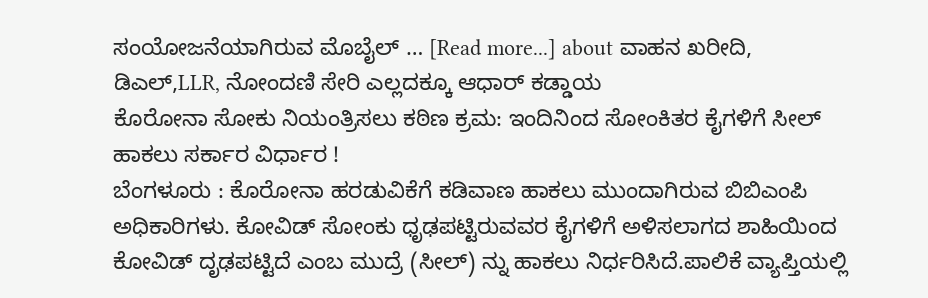ಸಂಯೋಜನೆಯಾಗಿರುವ ಮೊಬೈಲ್ … [Read more...] about ವಾಹನ ಖರೀದಿ, ಡಿಎಲ್,LLR, ನೋಂದಣಿ ಸೇರಿ ಎಲ್ಲದಕ್ಕೂ ಆಧಾರ್ ಕಡ್ಡಾಯ
ಕೊರೋನಾ ಸೋಕು ನಿಯಂತ್ರಿಸಲು ಕಠಿಣ ಕ್ರಮ: ಇಂದಿನಿಂದ ಸೋಂಕಿತರ ಕೈಗಳಿಗೆ ಸೀಲ್ ಹಾಕಲು ಸರ್ಕಾರ ವಿರ್ಧಾರ !
ಬೆಂಗಳೂರು : ಕೊರೋನಾ ಹರಡುವಿಕೆಗೆ ಕಡಿವಾಣ ಹಾಕಲು ಮುಂದಾಗಿರುವ ಬಿಬಿಎಂಪಿ ಅಧಿಕಾರಿಗಳು. ಕೋವಿಡ್ ಸೋಂಕು ಧೃಢಪಟ್ಟಿರುವವರ ಕೈಗಳಿಗೆ ಅಳಿಸಲಾಗದ ಶಾಹಿಯಿಂದ ಕೋವಿಡ್ ದೃಢಪಟ್ಟಿದೆ ಎಂಬ ಮುದ್ರೆ (ಸೀಲ್) ನ್ನು ಹಾಕಲು ನಿರ್ಧರಿಸಿದೆ.ಪಾಲಿಕೆ ವ್ಯಾಪ್ತಿಯಲ್ಲಿ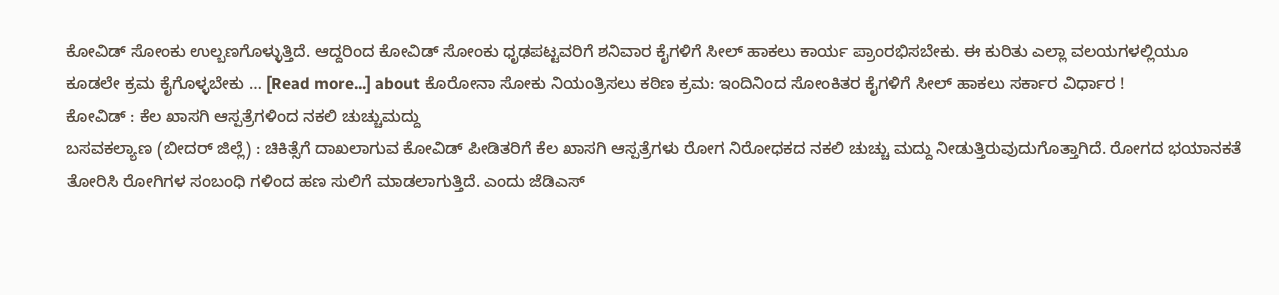ಕೋವಿಡ್ ಸೋಂಕು ಉಲ್ಬಣಗೊಳ್ಳುತ್ತಿದೆ. ಆದ್ದರಿಂದ ಕೋವಿಡ್ ಸೋಂಕು ಧೃಢಪಟ್ಟವರಿಗೆ ಶನಿವಾರ ಕೈಗಳಿಗೆ ಸೀಲ್ ಹಾಕಲು ಕಾರ್ಯ ಪ್ರಾಂರಭಿಸಬೇಕು. ಈ ಕುರಿತು ಎಲ್ಲಾ ವಲಯಗಳಲ್ಲಿಯೂ ಕೂಡಲೇ ಕ್ರಮ ಕೈಗೊಳ್ಳಬೇಕು … [Read more...] about ಕೊರೋನಾ ಸೋಕು ನಿಯಂತ್ರಿಸಲು ಕಠಿಣ ಕ್ರಮ: ಇಂದಿನಿಂದ ಸೋಂಕಿತರ ಕೈಗಳಿಗೆ ಸೀಲ್ ಹಾಕಲು ಸರ್ಕಾರ ವಿರ್ಧಾರ !
ಕೋವಿಡ್ : ಕೆಲ ಖಾಸಗಿ ಆಸ್ಪತ್ರೆಗಳಿಂದ ನಕಲಿ ಚುಚ್ಚುಮದ್ದು
ಬಸವಕಲ್ಯಾಣ (ಬೀದರ್ ಜಿಲ್ಲೆ) : ಚಿಕಿತ್ಸೆಗೆ ದಾಖಲಾಗುವ ಕೋವಿಡ್ ಪೀಡಿತರಿಗೆ ಕೆಲ ಖಾಸಗಿ ಆಸ್ಪತ್ರೆಗಳು ರೋಗ ನಿರೋಧಕದ ನಕಲಿ ಚುಚ್ಚು ಮದ್ದು ನೀಡುತ್ತಿರುವುದುಗೊತ್ತಾಗಿದೆ. ರೋಗದ ಭಯಾನಕತೆ ತೋರಿಸಿ ರೋಗಿಗಳ ಸಂಬಂಧಿ ಗಳಿಂದ ಹಣ ಸುಲಿಗೆ ಮಾಡಲಾಗುತ್ತಿದೆ. ಎಂದು ಜೆಡಿಎಸ್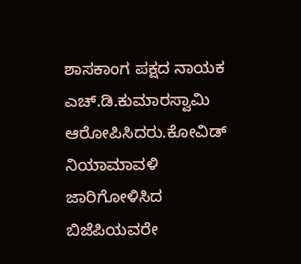ಶಾಸಕಾಂಗ ಪಕ್ಷದ ನಾಯಕ ಎಚ್.ಡಿ.ಕುಮಾರಸ್ವಾಮಿ ಆರೋಪಿಸಿದರು.ಕೋವಿಡ್ ನಿಯಾಮಾವಳಿ ಜಾರಿಗೋಳಿಸಿದ ಬಿಜೆಪಿಯವರೇ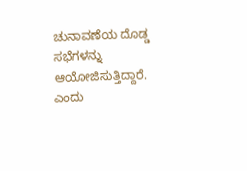ಚುನಾವಣೆಯ ದೊಡ್ಡ ಸಭೆಗಳನ್ನು ಆಯೋಜಿಸುತ್ತಿದ್ದಾರೆ. ಎಂದು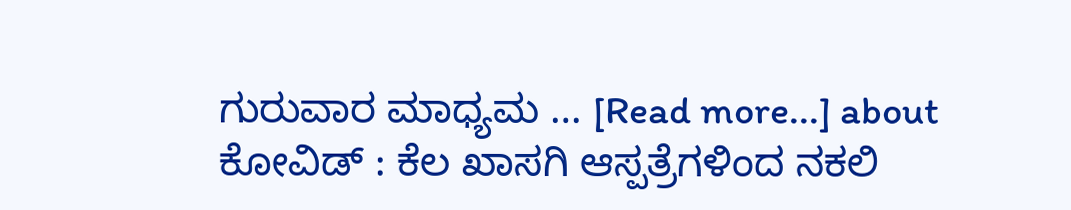ಗುರುವಾರ ಮಾಧ್ಯಮ … [Read more...] about ಕೋವಿಡ್ : ಕೆಲ ಖಾಸಗಿ ಆಸ್ಪತ್ರೆಗಳಿಂದ ನಕಲಿ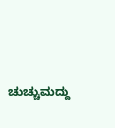ಚುಚ್ಚುಮದ್ದು